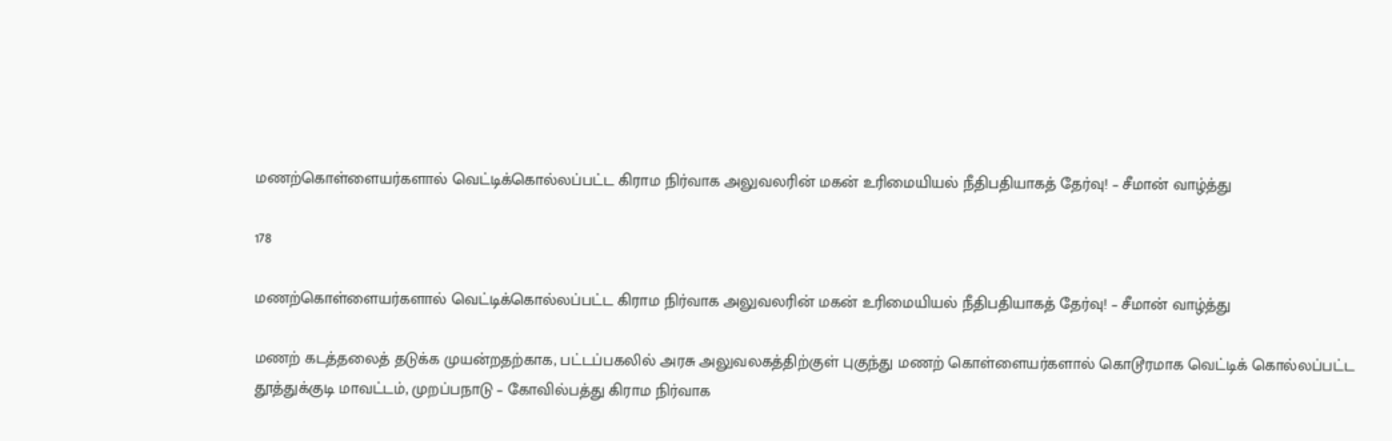மணற்கொள்ளையர்களால் வெட்டிக்கொல்லப்பட்ட கிராம நிர்வாக அலுவலரின் மகன் உரிமையியல் நீதிபதியாகத் தேர்வு! – சீமான் வாழ்த்து

178

மணற்கொள்ளையர்களால் வெட்டிக்கொல்லப்பட்ட கிராம நிர்வாக அலுவலரின் மகன் உரிமையியல் நீதிபதியாகத் தேர்வு! – சீமான் வாழ்த்து

மணற் கடத்தலைத் தடுக்க முயன்றதற்காக, பட்டப்பகலில் அரசு அலுவலகத்திற்குள் புகுந்து மணற் கொள்ளையர்களால் கொடூரமாக வெட்டிக் கொல்லப்பட்ட தூத்துக்குடி மாவட்டம், முறப்பநாடு – கோவில்பத்து கிராம நிர்வாக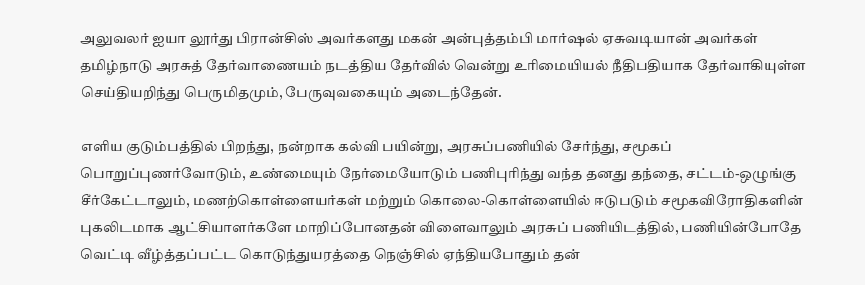அலுவலர் ஐயா லூர்து பிரான்சிஸ் அவர்களது மகன் அன்புத்தம்பி மார்ஷல் ஏசுவடியான் அவர்கள் தமிழ்நாடு அரசுத் தேர்வாணையம் நடத்திய தேர்வில் வென்று உரிமையியல் நீதிபதியாக தேர்வாகியுள்ள செய்தியறிந்து பெருமிதமும், பேருவுவகையும் அடைந்தேன்.

எளிய குடும்பத்தில் பிறந்து, நன்றாக கல்வி பயின்று, அரசுப்பணியில் சேர்ந்து, சமூகப் பொறுப்புணர்வோடும், உண்மையும் நேர்மையோடும் பணிபுரிந்து வந்த தனது தந்தை, சட்டம்-ஒழுங்கு சீர்கேட்டாலும், மணற்கொள்ளையர்கள் மற்றும் கொலை-கொள்ளையில் ஈடுபடும் சமூகவிரோதிகளின் புகலிடமாக ஆட்சியாளர்களே மாறிப்போனதன் விளைவாலும் அரசுப் பணியிடத்தில், பணியின்போதே வெட்டி வீழ்த்தப்பட்ட கொடுந்துயரத்தை நெஞ்சில் ஏந்தியபோதும் தன்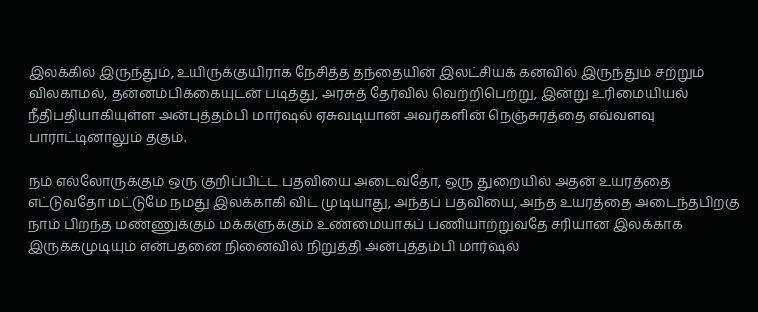இலக்கில் இருந்தும், உயிருக்குயிராக நேசித்த தந்தையின் இலட்சியக் கனவில் இருந்தும் சற்றும் விலகாமல், தன்னம்பிக்கையுடன் படித்து, அரசுத் தேர்வில் வெற்றிபெற்று, இன்று உரிமையியல் நீதிபதியாகியுள்ள அன்புத்தம்பி மார்ஷல் ஏசுவடியான் அவர்களின் நெஞ்சுரத்தை எவ்வளவு பாராட்டினாலும் தகும்.

நம் எல்லோருக்கும் ஒரு குறிப்பிட்ட பதவியை அடைவதோ, ஒரு துறையில் அதன் உயரத்தை எட்டுவதோ மட்டுமே நமது இலக்காகி விட முடியாது, அந்தப் பதவியை, அந்த உயரத்தை அடைந்தபிறகு நாம் பிறந்த மண்ணுக்கும் மக்களுக்கும் உண்மையாகப் பணியாற்றுவதே சரியான இலக்காக இருக்கமுடியும் என்பதனை நினைவில் நிறுத்தி அன்புத்தம்பி மார்ஷல்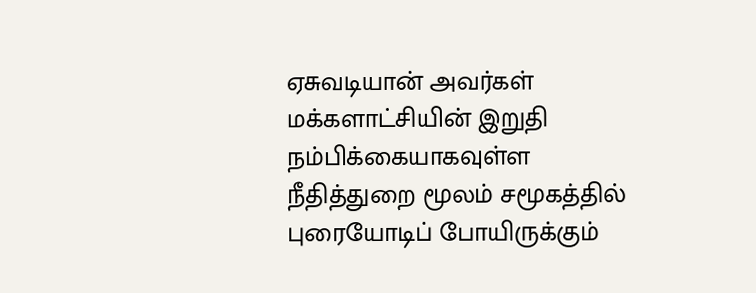ஏசுவடியான் அவர்கள் மக்களாட்சியின் இறுதி நம்பிக்கையாகவுள்ள நீதித்துறை மூலம் சமூகத்தில் புரையோடிப் போயிருக்கும்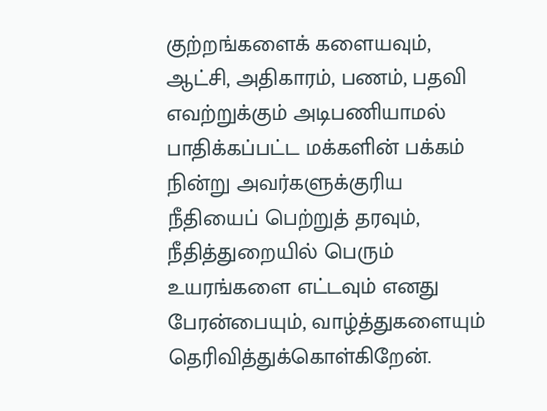குற்றங்களைக் களையவும், ஆட்சி, அதிகாரம், பணம், பதவி எவற்றுக்கும் அடிபணியாமல் பாதிக்கப்பட்ட மக்களின் பக்கம் நின்று அவர்களுக்குரிய நீதியைப் பெற்றுத் தரவும், நீதித்துறையில் பெரும் உயரங்களை எட்டவும் எனது பேரன்பையும், வாழ்த்துகளையும் தெரிவித்துக்கொள்கிறேன்.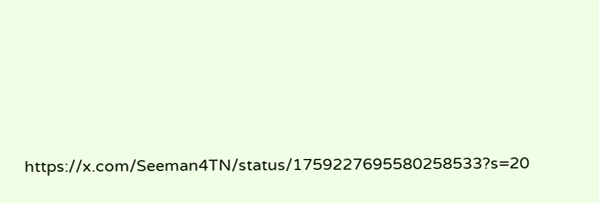https://x.com/Seeman4TN/status/1759227695580258533?s=20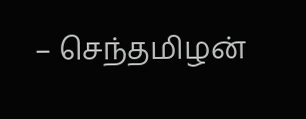– செந்தமிழன்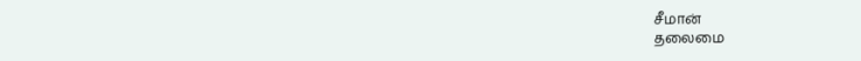சீமான்
தலைமை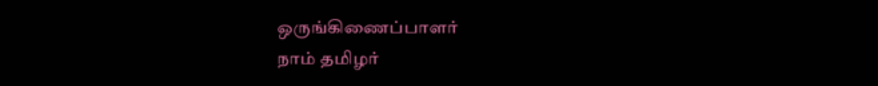ஒருங்கிணைப்பாளர்
நாம் தமிழர்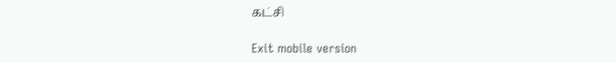கட்சி

Exit mobile version